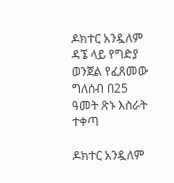ዶክተር አንዷለም ዳኜ ላይ የግድያ ወንጀል የፈጸመው ግለሰብ በ25 ዓመት ጽኑ እስራት ተቀጣ

ዶክተር አንዷለም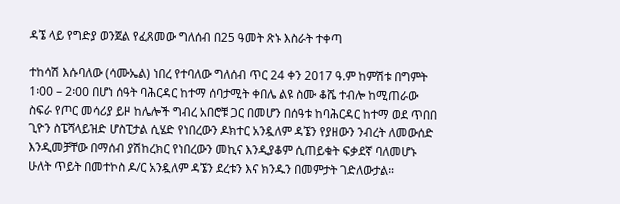ዳኜ ላይ የግድያ ወንጀል የፈጸመው ግለሰብ በ25 ዓመት ጽኑ እስራት ተቀጣ

ተከሳሽ እሱባለው (ሳሙኤል) ነበረ የተባለው ግለሰብ ጥር 24 ቀን 2017 ዓ.ም ከምሽቱ በግምት 1፡00 – 2፡00 በሆነ ሰዓት ባሕርዳር ከተማ ሰባታሚት ቀበሌ ልዩ ስሙ ቆሼ ተብሎ ከሚጠራው ስፍራ የጦር መሳሪያ ይዞ ከሌሎች ግብረ አበሮቹ ጋር በመሆን በሰዓቱ ከባሕርዳር ከተማ ወደ ጥበበ ጊዮን ስፔሻላይዝድ ሆስፒታል ሲሄድ የነበረውን ዶክተር አንዷለም ዳኜን የያዘውን ንብረት ለመውሰድ እንዲመቻቸው በማሰብ ያሽከረክር የነበረውን መኪና እንዲያቆም ሲጠይቁት ፍቃደኛ ባለመሆኑ ሁለት ጥይት በመተኮስ ዶ/ር አንዷለም ዳኜን ደረቱን እና ክንዱን በመምታት ገድለውታል።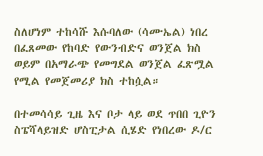ስለሆነም ተከሳሹ እሱባለው (ሳሙኤል) ነበረ በፈጸመው የከባድ የውንብድና ወንጀል ክስ ወይም በአማራጭ የመግደል ወንጀል ፈጽሟል የሚል የመጀመሪያ ክስ ተከሷል።

በተመሳሳይ ጊዜ እና ቦታ ላይ ወደ ጥበበ ጊዮን ስፔሻላይዝድ ሆስፒታል ሲሄድ የነበረው ዶ/ር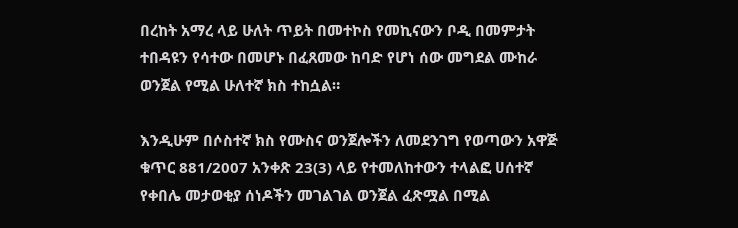በረከት አማረ ላይ ሁለት ጥይት በመተኮስ የመኪናውን ቦዲ በመምታት ተበዳዩን የሳተው በመሆኑ በፈጸመው ከባድ የሆነ ሰው መግደል ሙከራ ወንጀል የሚል ሁለተኛ ክስ ተከሷል።

እንዲሁም በሶስተኛ ክስ የሙስና ወንጀሎችን ለመደንገግ የወጣውን አዋጅ ቁጥር 881/2007 አንቀጽ 23(3) ላይ የተመለከተውን ተላልፎ ሀሰተኛ የቀበሌ መታወቂያ ሰነዶችን መገልገል ወንጀል ፈጽሟል በሚል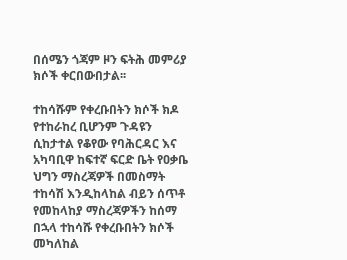በሰሜን ጎጃም ዞን ፍትሕ መምሪያ ክሶች ቀርበውበታል፡፡

ተከሳሹም የቀረቡበትን ክሶች ክዶ የተከራከረ ቢሆንም ጉዳዩን ሲከታተል የቆየው የባሕርዳር እና አካባቢዋ ከፍተኛ ፍርድ ቤት የዐቃቤ ህግን ማስረጃዎች በመስማት ተከሳሽ እንዲከላከል ብይን ሰጥቶ የመከላከያ ማስረጃዎችን ከሰማ በኋላ ተከሳሹ የቀረቡበትን ክሶች መካለከል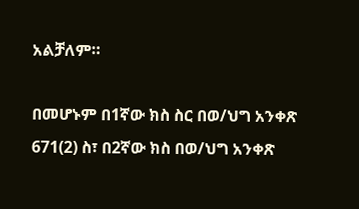አልቻለም።

በመሆኑም በ1ኛው ክስ ስር በወ/ህግ አንቀጽ 671(2) ስ፣ በ2ኛው ክስ በወ/ህግ አንቀጽ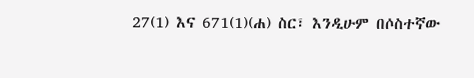27(1) እና 671(1)(ሐ) ስር፣ እንዲሁም በሶስተኛው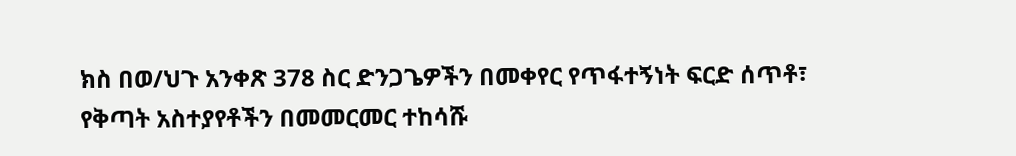ክስ በወ/ህጉ አንቀጽ 378 ስር ድንጋጌዎችን በመቀየር የጥፋተኝነት ፍርድ ሰጥቶ፣ የቅጣት አስተያየቶችን በመመርመር ተከሳሹ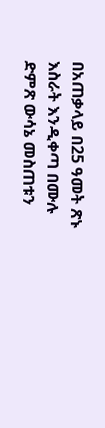በአጠቃላይ በ25 ዓመት ጽኑ እስራት እንዲቀጣ በሙሉ ድምጽ ውሳኔ መስጠቱን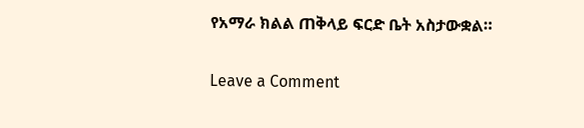የአማራ ክልል ጠቅላይ ፍርድ ቤት አስታውቋል።

Leave a Comment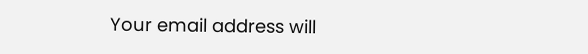Your email address will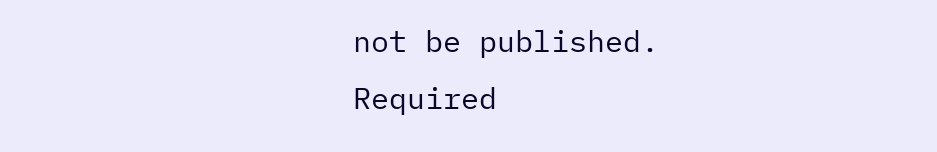not be published. Required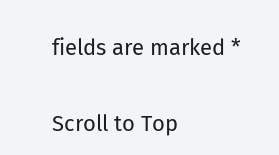fields are marked *

Scroll to Top